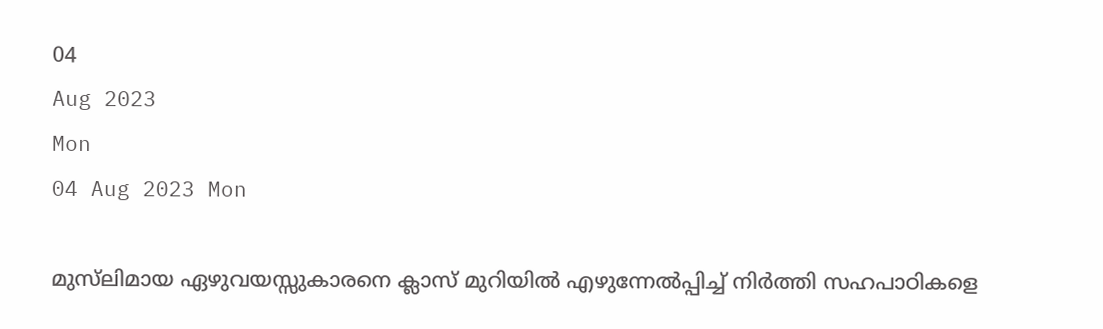04
Aug 2023
Mon
04 Aug 2023 Mon

മുസ്‌ലിമായ ഏഴുവയസ്സുകാരനെ ക്ലാസ് മുറിയില്‍ എഴുന്നേല്‍പ്പിച്ച് നിര്‍ത്തി സഹപാഠികളെ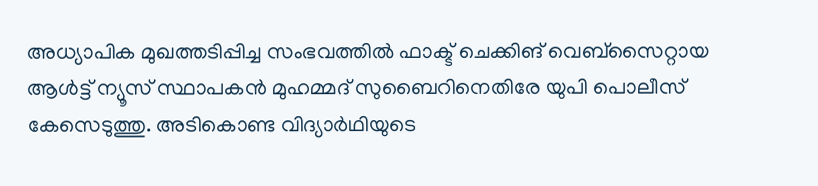അധ്യാപിക മുഖത്തടിപ്പിച്ച സംഭവത്തില്‍ ഫാക്ട് ചെക്കിങ് വെബ്‌സൈറ്റായ ആള്‍ട്ട് ന്യൂസ് സ്ഥാപകന്‍ മുഹമ്മദ് സുബൈറിനെതിരേ യുപി പൊലീസ് കേസെടുത്തു. അടികൊണ്ട വിദ്യാര്‍ഥിയുടെ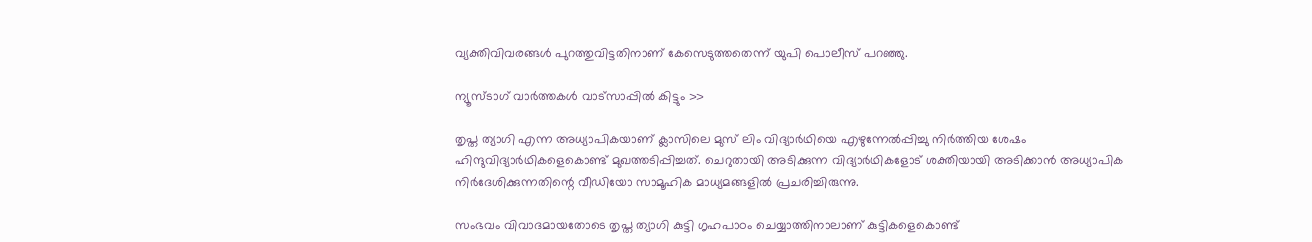വ്യക്തിവിവരങ്ങള്‍ പുറത്തുവിട്ടതിനാണ് കേസെടുത്തതെന്ന് യുപി പൊലീസ് പറഞ്ഞു.

ന്യൂസ്ടാഗ് വാര്‍ത്തകള്‍ വാട്‌സാപ്പില്‍ കിട്ടും >>

തൃപ്ത ത്യാഗി എന്ന അധ്യാപികയാണ് ക്ലാസിലെ മുസ് ലിം വിദ്യാര്‍ഥിയെ എഴുന്നേല്‍പ്പിച്ചു നിര്‍ത്തിയ ശേഷം ഹിന്ദുവിദ്യാര്‍ഥികളെകൊണ്ട് മുഖത്തടിപ്പിച്ചത്. ചെറുതായി അടിക്കുന്ന വിദ്യാര്‍ഥികളോട് ശക്തിയായി അടിക്കാന്‍ അധ്യാപിക നിര്‍ദേശിക്കുന്നതിന്റെ വീഡിയോ സാമൂഹിക മാധ്യമങ്ങളില്‍ പ്രചരിച്ചിരുന്നു.

സംഭവം വിവാദമായതോടെ തൃപ്ത ത്യാഗി കുട്ടി ഗൃഹപാഠം ചെയ്യാത്തിനാലാണ് കുട്ടികളെകൊണ്ട്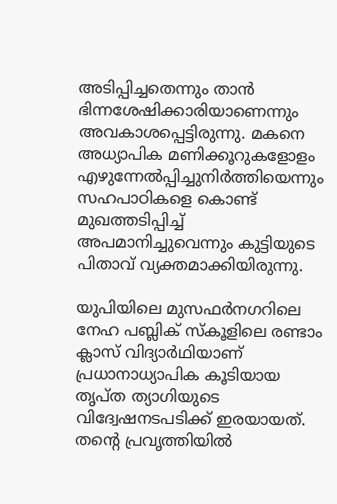അടിപ്പിച്ചതെന്നും താന്‍ ഭിന്നശേഷിക്കാരിയാണെന്നും അവകാശപ്പെട്ടിരുന്നു. മകനെ അധ്യാപിക മണിക്കൂറുകളോളം എഴുന്നേല്‍പ്പിച്ചുനിര്‍ത്തിയെന്നും സഹപാഠികളെ കൊണ്ട് മുഖത്തടിപ്പിച്ച് അപമാനിച്ചുവെന്നും കുട്ടിയുടെ പിതാവ് വ്യക്തമാക്കിയിരുന്നു.

യുപിയിലെ മുസഫര്‍നഗറിലെ നേഹ പബ്ലിക് സ്‌കൂളിലെ രണ്ടാം ക്ലാസ് വിദ്യാര്‍ഥിയാണ് പ്രധാനാധ്യാപിക കൂടിയായ തൃപ്ത ത്യാഗിയുടെ വിദ്വേഷനടപടിക്ക് ഇരയായത്. തന്റെ പ്രവൃത്തിയില്‍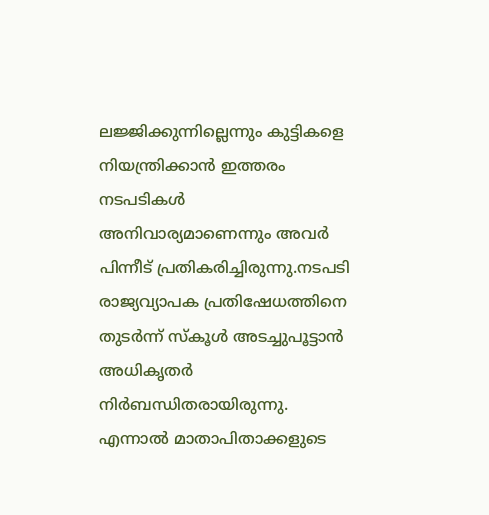ലജ്ജിക്കുന്നില്ലെന്നും കുട്ടികളെ നിയന്ത്രിക്കാന്‍ ഇത്തരം നടപടികള്‍ അനിവാര്യമാണെന്നും അവര്‍ പിന്നീട് പ്രതികരിച്ചിരുന്നു.നടപടി രാജ്യവ്യാപക പ്രതിഷേധത്തിനെ തുടര്‍ന്ന് സ്‌കൂള്‍ അടച്ചുപൂട്ടാന്‍ അധികൃതര്‍ നിര്‍ബന്ധിതരായിരുന്നു. എന്നാല്‍ മാതാപിതാക്കളുടെ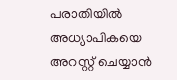പരാതിയില്‍ അധ്യാപികയെ അറസ്റ്റ് ചെയ്യാന്‍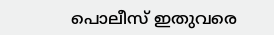പൊലീസ് ഇതുവരെ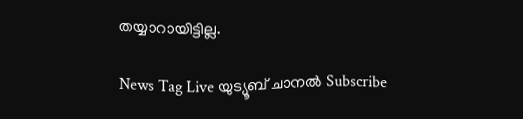തയ്യാറായിട്ടില്ല.

News Tag Live യുട്യൂബ് ചാനല്‍ Subscribe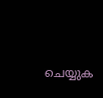ചെയ്യുക